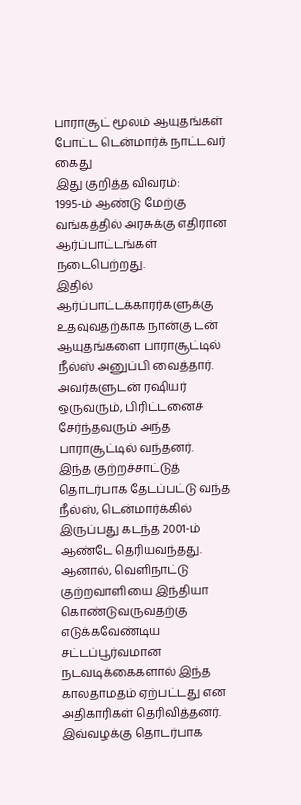பாராசூட் மூலம் ஆயுதங்கள் போட்ட டென்மார்க் நாட்டவர் கைது
இது குறித்த விவரம்:
1995-ம் ஆண்டு மேற்கு வங்கத்தில் அரசுக்கு எதிரான ஆர்ப்பாட்டங்கள் நடைபெற்றது.
இதில் ஆர்ப்பாட்டக்காரர்களுக்கு உதவுவதற்காக நான்கு டன் ஆயுதங்களை பாராசூட்டில் நீல்ஸ் அனுப்பி வைத்தார். அவர்களுடன் ரஷியர் ஒருவரும், பிரிட்டனைச் சேர்ந்தவரும் அந்த பாராசூட்டில் வந்தனர்.
இந்த குற்றச்சாட்டுத் தொடர்பாக தேடப்பட்டு வந்த நீல்ஸ், டென்மார்க்கில் இருப்பது கடந்த 2001-ம் ஆண்டே தெரியவந்தது. ஆனால், வெளிநாட்டு குற்றவாளியை இந்தியா கொண்டுவருவதற்கு எடுக்கவேண்டிய சட்டப்பூர்வமான நடவடிக்கைகளால் இந்த காலதாமதம் ஏற்பட்டது என அதிகாரிகள் தெரிவித்தனர்.
இவ்வழக்கு தொடர்பாக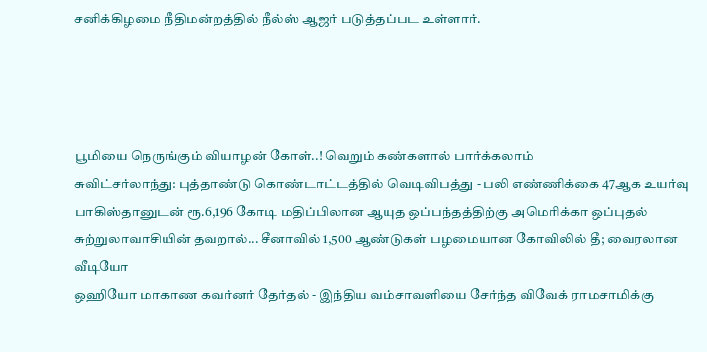சனிக்கிழமை நீதிமன்றத்தில் நீல்ஸ் ஆஜர் படுத்தப்பட உள்ளார்.




பூமியை நெருங்கும் வியாழன் கோள்..! வெறும் கண்களால் பார்க்கலாம்
சுவிட்சர்லாந்து: புத்தாண்டு கொண்டாட்டத்தில் வெடிவிபத்து - பலி எண்ணிக்கை 47ஆக உயர்வு
பாகிஸ்தானுடன் ரூ.6,196 கோடி மதிப்பிலான ஆயுத ஒப்பந்தத்திற்கு அமெரிக்கா ஒப்புதல்
சுற்றுலாவாசியின் தவறால்... சீனாவில் 1,500 ஆண்டுகள் பழமையான கோவிலில் தீ; வைரலான வீடியோ
ஒஹியோ மாகாண கவர்னர் தேர்தல் - இந்திய வம்சாவளியை சேர்ந்த விவேக் ராமசாமிக்கு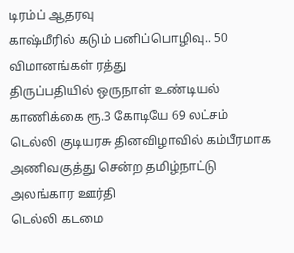டிரம்ப் ஆதரவு
காஷ்மீரில் கடும் பனிப்பொழிவு.. 50 விமானங்கள் ரத்து
திருப்பதியில் ஒருநாள் உண்டியல் காணிக்கை ரூ.3 கோடியே 69 லட்சம்
டெல்லி குடியரசு தினவிழாவில் கம்பீரமாக அணிவகுத்து சென்ற தமிழ்நாட்டு அலங்கார ஊர்தி
டெல்லி கடமை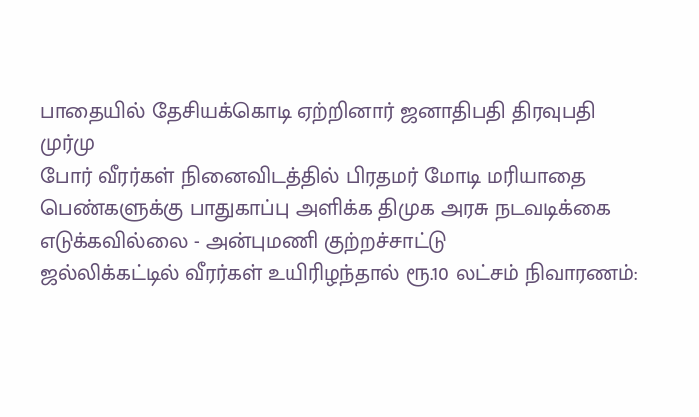பாதையில் தேசியக்கொடி ஏற்றினார் ஜனாதிபதி திரவுபதி முர்மு
போர் வீரர்கள் நினைவிடத்தில் பிரதமர் மோடி மரியாதை
பெண்களுக்கு பாதுகாப்பு அளிக்க திமுக அரசு நடவடிக்கை எடுக்கவில்லை - அன்புமணி குற்றச்சாட்டு
ஜல்லிக்கட்டில் வீரர்கள் உயிரிழந்தால் ரூ.10 லட்சம் நிவாரணம்: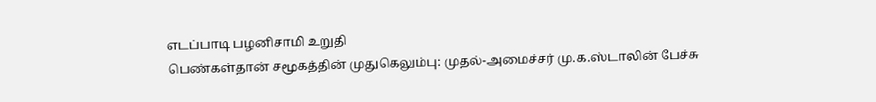எடப்பாடி பழனிசாமி உறுதி
பெண்கள்தான் சமூகத்தின் முதுகெலும்பு: முதல்-அமைச்சர் மு.க.ஸ்டாலின் பேச்சு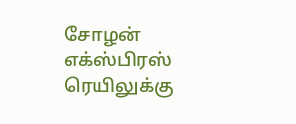சோழன் எக்ஸ்பிரஸ் ரெயிலுக்கு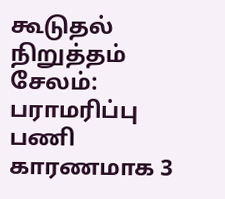கூடுதல் நிறுத்தம்
சேலம்: பராமரிப்பு பணி காரணமாக 3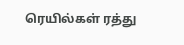ரெயில்கள் ரத்து